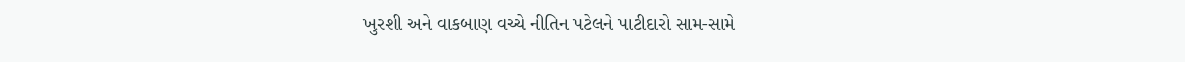ખુરશી અને વાકબાણ વચ્ચે નીતિન પટેલને પાટીદારો સામ-સામે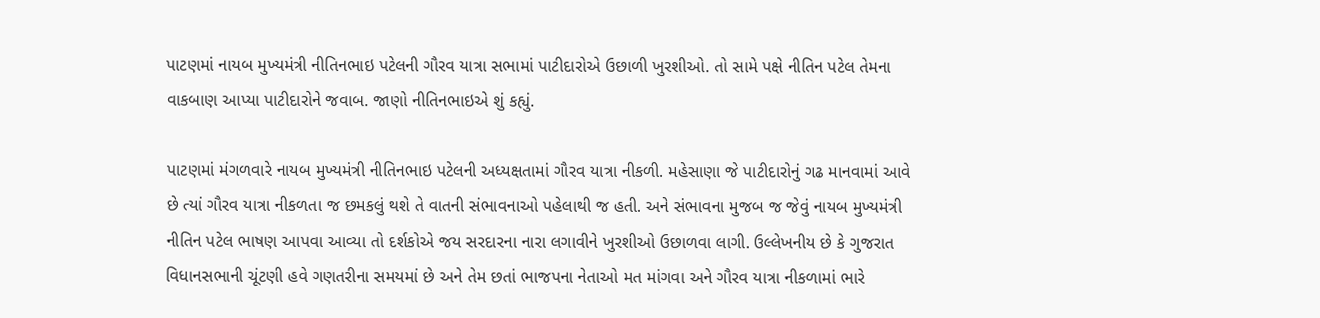પાટણમાં નાયબ મુખ્યમંત્રી નીતિનભાઇ પટેલની ગૌરવ યાત્રા સભામાં પાટીદારોએ ઉછાળી ખુરશીઓ. તો સામે પક્ષે નીતિન પટેલ તેમના વાકબાણ આપ્યા પાટીદારોને જવાબ. જાણો નીતિનભાઇએ શું કહ્યું.

પાટણમાં મંગળવારે નાયબ મુખ્યમંત્રી નીતિનભાઇ પટેલની અધ્યક્ષતામાં ગૌરવ યાત્રા નીકળી. મહેસાણા જે પાટીદારોનું ગઢ માનવામાં આવે છે ત્યાં ગૌરવ યાત્રા નીકળતા જ છમકલું થશે તે વાતની સંભાવનાઓ પહેલાથી જ હતી. અને સંભાવના મુજબ જ જેવું નાયબ મુખ્યમંત્રી નીતિન પટેલ ભાષણ આપવા આવ્યા તો દર્શકોએ જય સરદારના નારા લગાવીને ખુરશીઓ ઉછાળવા લાગી. ઉલ્લેખનીય છે કે ગુજરાત વિધાનસભાની ચૂંટણી હવે ગણતરીના સમયમાં છે અને તેમ છતાં ભાજપના નેતાઓ મત માંગવા અને ગૌરવ યાત્રા નીકળામાં ભારે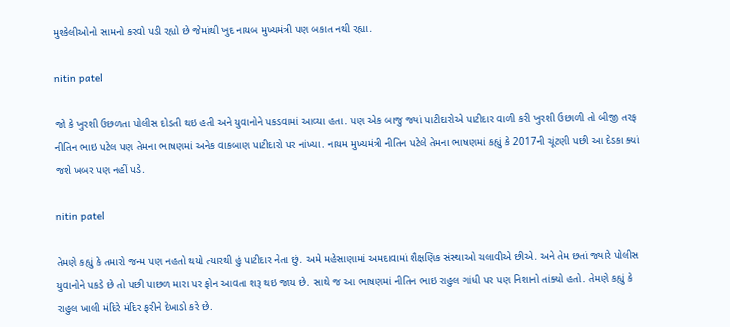મુશ્કેલીઓનો સામનો કરવો પડી રહ્યો છે જેમાંથી ખુદ નાયબ મુખ્યમંત્રી પણ બકાત નથી રહ્યા.

nitin patel

જો કે ખુરશી ઉછળતા પોલીસ દોડતી થઇ હતી અને યુવાનોને પકડવામાં આવ્યા હતા. પણ એક બાજુ જ્યાં પાટીદારોએ પાટીદાર વાળી કરી ખુરશી ઉછાળી તો બીજી તરફ નીતિન ભાઇ પટેલ પણ તેમના ભાષણમાં અનેક વાકબાણ પાટીદારો પર નાંખ્યા. નાયમ મુખ્યમંત્રી નીતિન પટેલે તેમના ભાષણમાં કહ્યું કે 2017ની ચૂંટણી પછી આ દેડકા ક્યાં જશે ખબર પણ નહીં પડે.

nitin patel

તેમણે કહ્યું કે તમારો જન્મ પણ નહતો થયો ત્યારથી હું પાટીદાર નેતા છું. અમે મહેસાણામાં અમદાવામાં શૈક્ષણિક સંસ્થાઓ ચલાવીએ છીએ. અને તેમ છતાં જ્યારે પોલીસ યુવાનોને પકડે છે તો પછી પાછળ મારા પર ફોન આવતા શરૂ થઇ જાય છે. સાથે જ આ ભાષણમાં નીતિન ભાઇ રાહુલ ગાંધી પર પણ નિશાનો તાંક્યો હતો. તેમણે કહ્યું કે રાહુલ ખાલી મંદિરે મંદિર ફરીને દેખાડો કરે છે.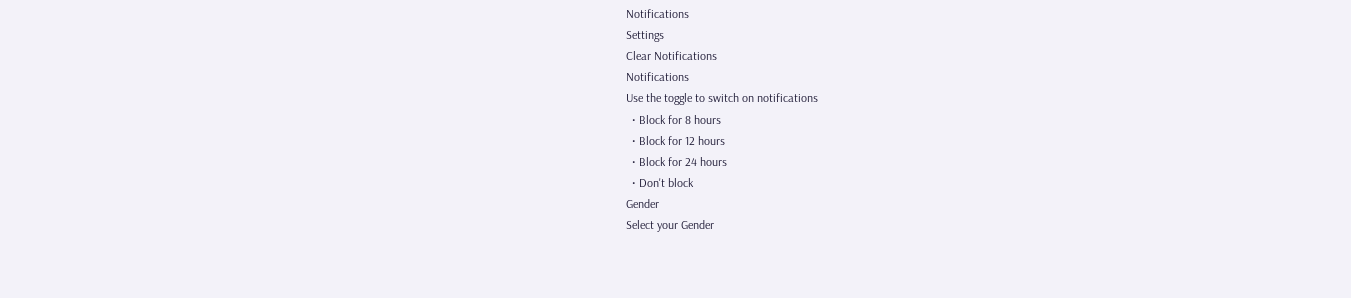Notifications
Settings
Clear Notifications
Notifications
Use the toggle to switch on notifications
  • Block for 8 hours
  • Block for 12 hours
  • Block for 24 hours
  • Don't block
Gender
Select your Gender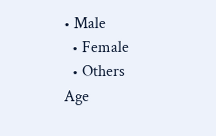• Male
  • Female
  • Others
Age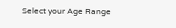Select your Age Range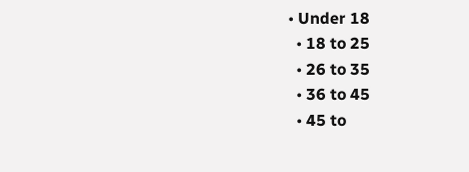• Under 18
  • 18 to 25
  • 26 to 35
  • 36 to 45
  • 45 to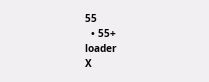55
  • 55+
loader
X